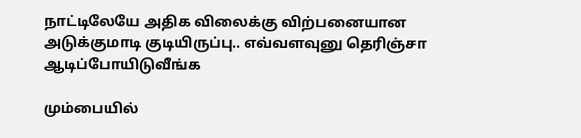நாட்டிலேயே அதிக விலைக்கு விற்பனையான அடுக்குமாடி குடியிருப்பு.. எவ்வளவுனு தெரிஞ்சா ஆடிப்போயிடுவீங்க

மும்பையில்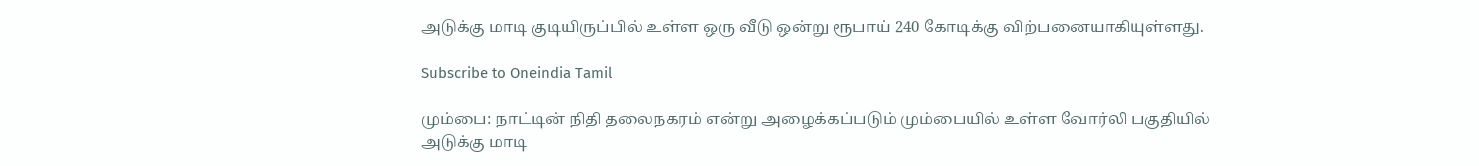அடுக்கு மாடி குடியிருப்பில் உள்ள ஒரு வீடு ஒன்று ரூபாய் 240 கோடிக்கு விற்பனையாகியுள்ளது.

Subscribe to Oneindia Tamil

மும்பை: நாட்டின் நிதி தலைநகரம் என்று அழைக்கப்படும் மும்பையில் உள்ள வோர்லி பகுதியில் அடுக்கு மாடி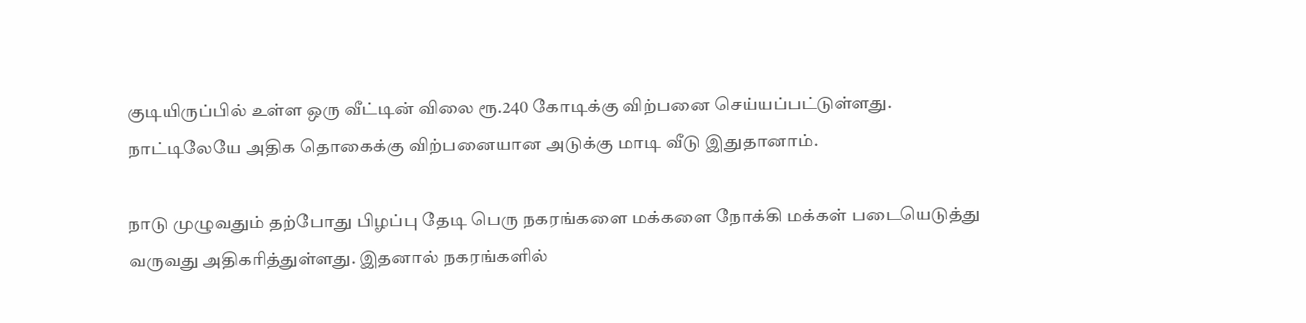குடியிருப்பில் உள்ள ஒரு வீட்டின் விலை ரூ.240 கோடிக்கு விற்பனை செய்யப்பட்டுள்ளது. நாட்டிலேயே அதிக தொகைக்கு விற்பனையான அடுக்கு மாடி வீடு இதுதானாம்.

நாடு முழுவதும் தற்போது பிழப்பு தேடி பெரு நகரங்களை மக்களை நோக்கி மக்கள் படையெடுத்து வருவது அதிகரித்துள்ளது. இதனால் நகரங்களில்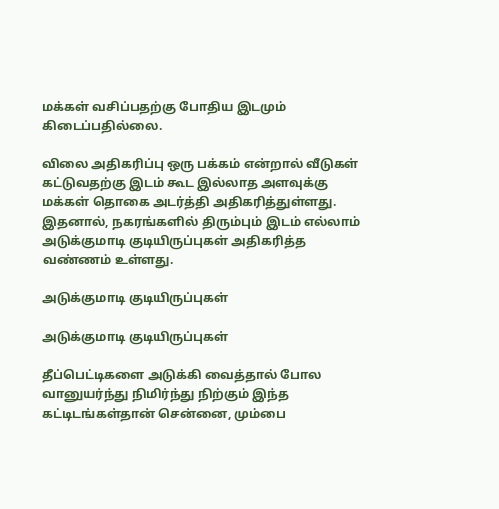மக்கள் வசிப்பதற்கு போதிய இடமும் கிடைப்பதில்லை.

விலை அதிகரிப்பு ஒரு பக்கம் என்றால் வீடுகள் கட்டுவதற்கு இடம் கூட இல்லாத அளவுக்கு மக்கள் தொகை அடர்த்தி அதிகரித்துள்ளது. இதனால், நகரங்களில் திரும்பும் இடம் எல்லாம் அடுக்குமாடி குடியிருப்புகள் அதிகரித்த வண்ணம் உள்ளது.

அடுக்குமாடி குடியிருப்புகள்

அடுக்குமாடி குடியிருப்புகள்

தீப்பெட்டிகளை அடுக்கி வைத்தால் போல வானுயர்ந்து நிமிர்ந்து நிற்கும் இந்த கட்டிடங்கள்தான் சென்னை, மும்பை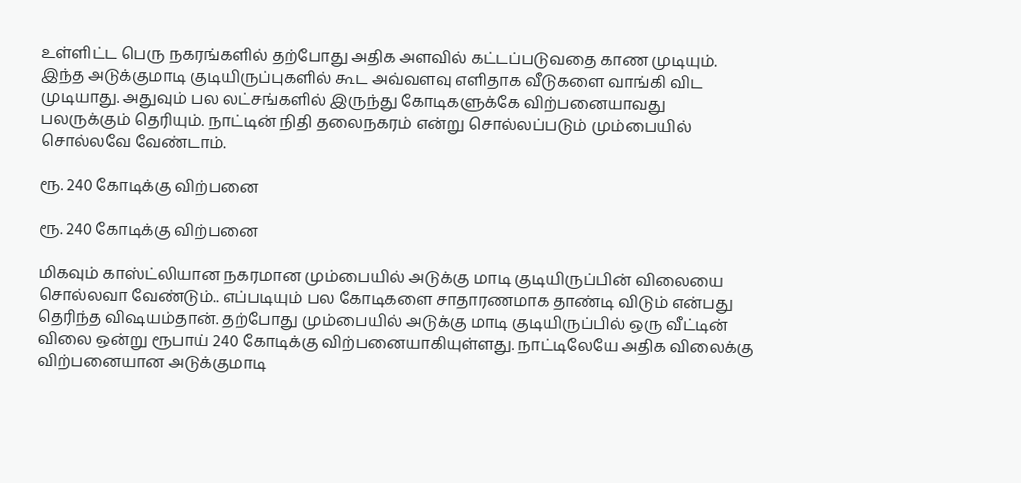உள்ளிட்ட பெரு நகரங்களில் தற்போது அதிக அளவில் கட்டப்படுவதை காண முடியும். இந்த அடுக்குமாடி குடியிருப்புகளில் கூட அவ்வளவு எளிதாக வீடுகளை வாங்கி விட முடியாது. அதுவும் பல லட்சங்களில் இருந்து கோடிகளுக்கே விற்பனையாவது பலருக்கும் தெரியும். நாட்டின் நிதி தலைநகரம் என்று சொல்லப்படும் மும்பையில் சொல்லவே வேண்டாம்.

ரூ. 240 கோடிக்கு விற்பனை

ரூ. 240 கோடிக்கு விற்பனை

மிகவும் காஸ்ட்லியான நகரமான மும்பையில் அடுக்கு மாடி குடியிருப்பின் விலையை சொல்லவா வேண்டும்.. எப்படியும் பல கோடிகளை சாதாரணமாக தாண்டி விடும் என்பது தெரிந்த விஷயம்தான். தற்போது மும்பையில் அடுக்கு மாடி குடியிருப்பில் ஒரு வீட்டின் விலை ஒன்று ரூபாய் 240 கோடிக்கு விற்பனையாகியுள்ளது. நாட்டிலேயே அதிக விலைக்கு விற்பனையான அடுக்குமாடி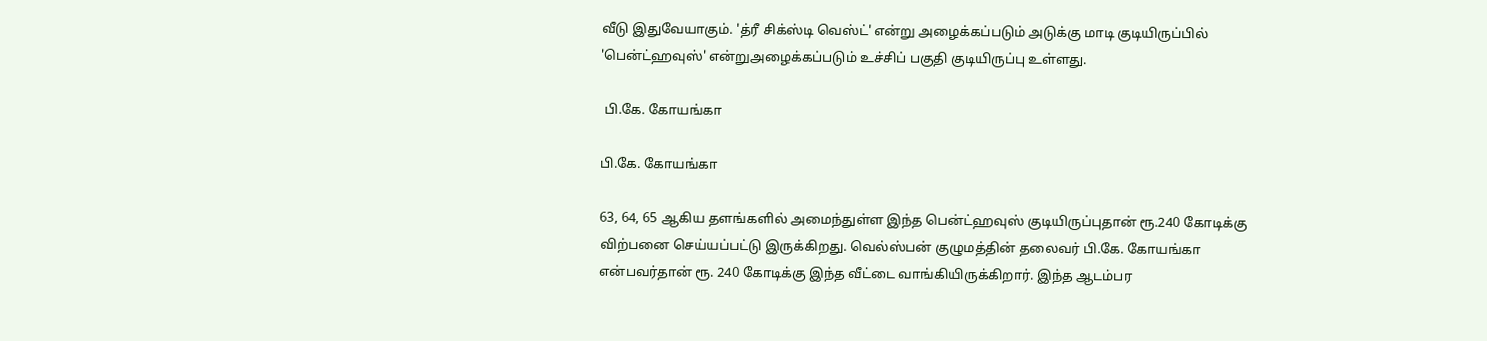வீடு இதுவேயாகும். 'த்ரீ சிக்ஸ்டி வெஸ்ட்' என்று அழைக்கப்படும் அடுக்கு மாடி குடியிருப்பில் 'பென்ட்ஹவுஸ்' என்றுஅழைக்கப்படும் உச்சிப் பகுதி குடியிருப்பு உள்ளது.

 பி.கே. கோயங்கா

பி.கே. கோயங்கா

63, 64, 65 ஆகிய தளங்களில் அமைந்துள்ள இந்த பென்ட்ஹவுஸ் குடியிருப்புதான் ரூ.240 கோடிக்கு விற்பனை செய்யப்பட்டு இருக்கிறது. வெல்ஸ்பன் குழுமத்தின் தலைவர் பி.கே. கோயங்கா என்பவர்தான் ரூ. 240 கோடிக்கு இந்த வீட்டை வாங்கியிருக்கிறார். இந்த ஆடம்பர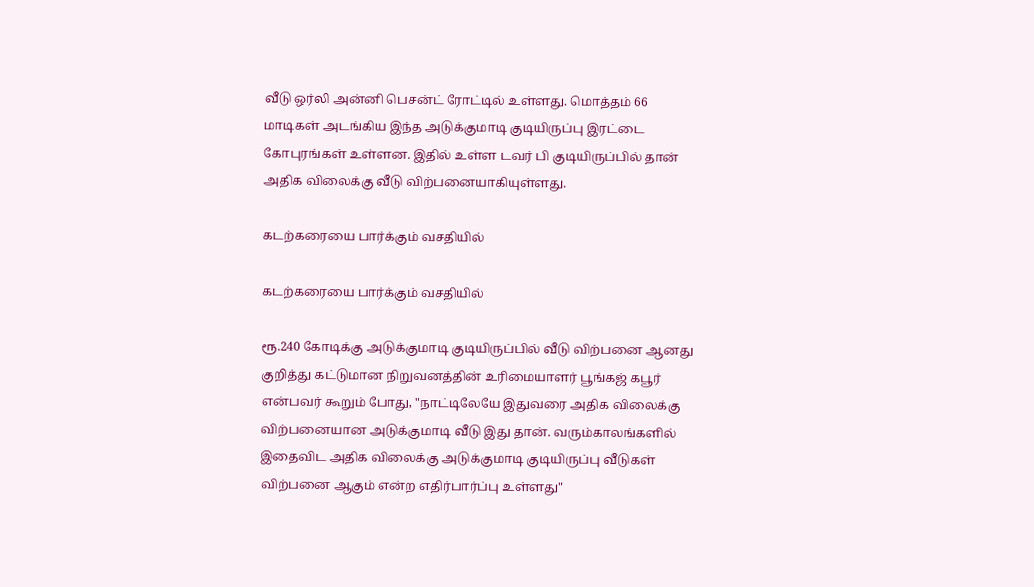வீடு ஒர்லி அன்னி பெசன்ட் ரோட்டில் உள்ளது. மொத்தம் 66 மாடிகள் அடங்கிய இந்த அடுக்குமாடி குடியிருப்பு இரட்டை கோபுரங்கள் உள்ளன. இதில் உள்ள டவர் பி குடியிருப்பில் தான் அதிக விலைக்கு வீடு விற்பனையாகியுள்ளது.

கடற்கரையை பார்க்கும் வசதியில்

கடற்கரையை பார்க்கும் வசதியில்

ரூ.240 கோடிக்கு அடுக்குமாடி குடியிருப்பில் வீடு விற்பனை ஆனது குறித்து கட்டுமான நிறுவனத்தின் உரிமையாளர் பூங்கஜ் கபூர் என்பவர் கூறும் போது, "நாட்டிலேயே இதுவரை அதிக விலைக்கு விற்பனையான அடுக்குமாடி வீடு இது தான். வரும்காலங்களில் இதைவிட அதிக விலைக்கு அடுக்குமாடி குடியிருப்பு வீடுகள் விற்பனை ஆகும் என்ற எதிர்பார்ப்பு உள்ளது"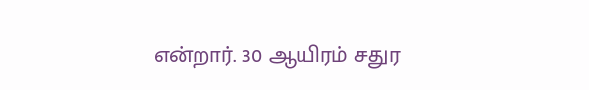என்றார். 30 ஆயிரம் சதுர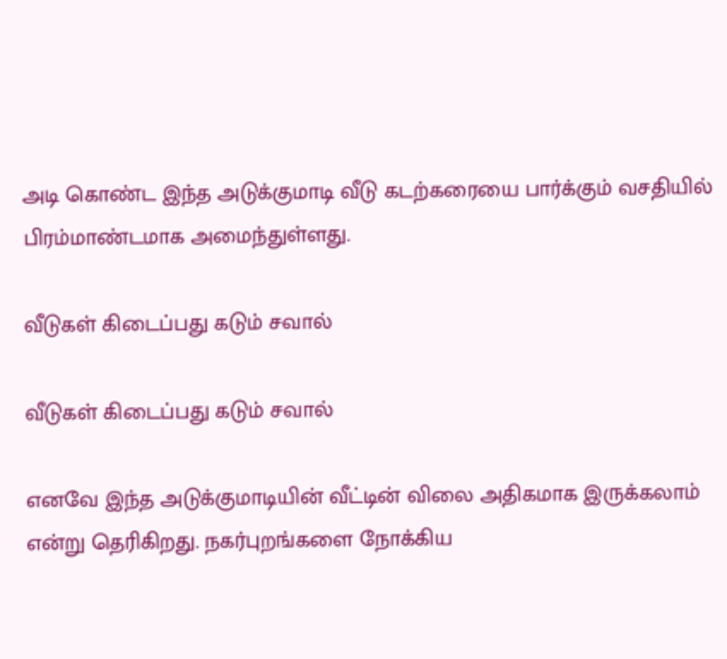அடி கொண்ட இந்த அடுக்குமாடி வீடு கடற்கரையை பார்க்கும் வசதியில் பிரம்மாண்டமாக அமைந்துள்ளது.

வீடுகள் கிடைப்பது கடும் சவால்

வீடுகள் கிடைப்பது கடும் சவால்

எனவே இந்த அடுக்குமாடியின் வீட்டின் விலை அதிகமாக இருக்கலாம் என்று தெரிகிறது. நகர்புறங்களை நோக்கிய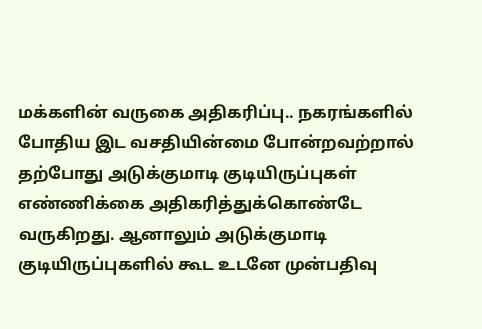மக்களின் வருகை அதிகரிப்பு.. நகரங்களில் போதிய இட வசதியின்மை போன்றவற்றால் தற்போது அடுக்குமாடி குடியிருப்புகள் எண்ணிக்கை அதிகரித்துக்கொண்டே வருகிறது. ஆனாலும் அடுக்குமாடி குடியிருப்புகளில் கூட உடனே முன்பதிவு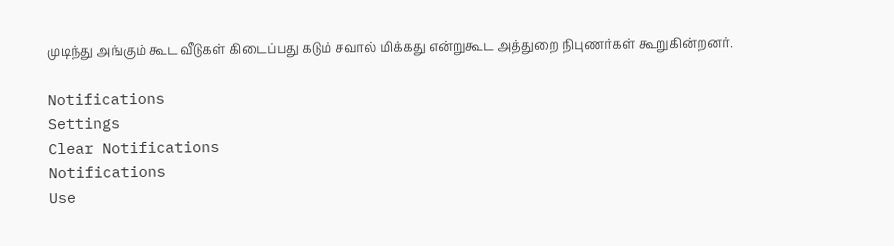முடிந்து அங்கும் கூட வீடுகள் கிடைப்பது கடும் சவால் மிக்கது என்றுகூட அத்துறை நிபுணர்கள் கூறுகின்றனர்.

Notifications
Settings
Clear Notifications
Notifications
Use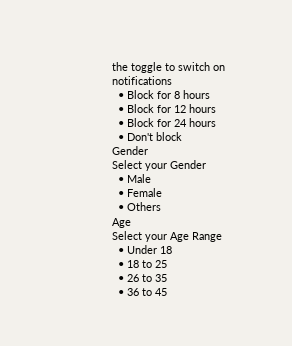the toggle to switch on notifications
  • Block for 8 hours
  • Block for 12 hours
  • Block for 24 hours
  • Don't block
Gender
Select your Gender
  • Male
  • Female
  • Others
Age
Select your Age Range
  • Under 18
  • 18 to 25
  • 26 to 35
  • 36 to 45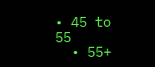• 45 to 55
  • 55+